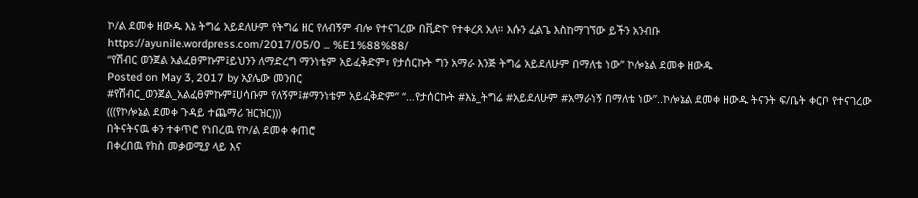ኮ/ል ደመቀ ዘውዱ እኔ ትግሬ አይደለሁም የትግሬ ዘር የለብኝም ብሎ የተናገረው በቪድዮ የተቀረጸ አለ። እሱን ፈልጌ እስከማገኘው ይችን አንብቡ
https://ayunile.wordpress.com/2017/05/0 ... %E1%88%88/
“የሽብር ወንጀል አልፈፀምኩም፤ይህንን ለማድረግ ማንነቴም አይፈቅድም፣ የታሰርኩት ግን አማራ እንጅ ትግሬ አይደለሁም በማለቴ ነው” ኮሎኔል ደመቀ ዘውዱ
Posted on May 3, 2017 by አያሌው መንበር
#የሽብር_ወንጀል_አልፈፀምኩም፤ሀሳቡም የለኝም፤#ማንነቴም አይፈቅድም” “…የታሰርኩት #እኔ_ትግሬ #አይደለሁም #አማራነኝ በማለቴ ነው”..ኮሎኔል ደመቀ ዘውዱ ትናንት ፍ/ቤት ቀርቦ የተናገረው
(((የኮሎኔል ደመቀ ጉዳይ ተጨማሪ ዝርዝር)))
በትናትናዉ ቀን ተቀጥሮ የነበረዉ የኮ/ል ደመቀ ቀጠሮ
በቀረበዉ የክስ መቃወሚያ ላይ እና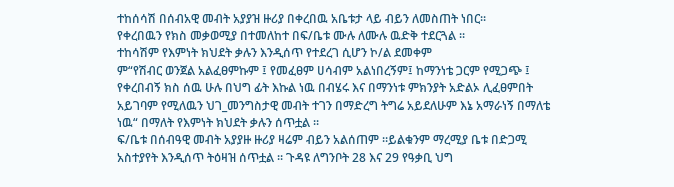ተከሰሳሽ በሰብአዊ መብት አያያዝ ዙሪያ በቀረበዉ አቤቱታ ላይ ብይን ለመስጠት ነበር፡፡
የቀረበዉን የክስ መቃወሚያ በተመለከተ በፍ/ቤቱ ሙሉ ለሙሉ ዉድቅ ተደርጓል ፡፡
ተከሳሽም የእምነት ክህደት ቃሉን እንዲሰጥ የተደረገ ሲሆን ኮ/ል ደመቀም
ም“የሽብር ወንጀል አልፈፀምኩም ፤ የመፈፀም ሀሳብም አልነበረኝም፤ ከማንነቴ ጋርም የሚጋጭ ፤ የቀረበብኝ ክስ ሰዉ ሁሉ በህግ ፊት እኩል ነዉ በብሄሩ እና በማንነቱ ምክንያት አድልኦ ሊፈፀምበት አይገባም የሚለዉን ህገ_መንግስታዊ መብት ተገን በማድረግ ትግሬ አይደለሁም እኔ አማራነኝ በማለቴ ነዉ“ በማለት የእምነት ክህደት ቃሉን ሰጥቷል ፡፡
ፍ/ቤቱ በሰብዓዊ መብት አያያዙ ዙሪያ ዛሬም ብይን አልሰጠም ።ይልቁንም ማረሚያ ቤቱ በድጋሚ አስተያየት እንዲሰጥ ትዕዛዝ ሰጥቷል ፡፡ ጉዳዩ ለግንቦት 28 እና 29 የዓቃቢ ህግ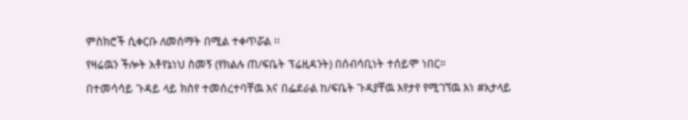ምስክሮች ሲቀርቡ ለመሰማት በሚል ተቀጥሯል ፡፡
የዛሬዉን ችሎት አቶየኔነህ ስመኝ (የክልሉ ጠ/ፍቤት ፕሬዚዳንት) በሰብሳቢነት ተሰይሞ ነበር።
በተመሳሳይ ጉዳይ ላይ ክስየ ተመሰረተባቸዉ እና በፌደራል ከ/ፍቤት ጉዳያቸዉ እየታየ የሚገኘዉ እነ #አታላይ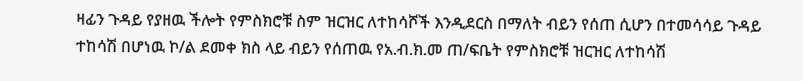ዛፊን ጉዳይ የያዘዉ ችሎት የምስክሮቹ ስም ዝርዝር ለተከሳሾች እንዲደርስ በማለት ብይን የሰጠ ሲሆን በተመሳሳይ ጉዳይ ተከሳሽ በሆነዉ ኮ/ል ደመቀ ክስ ላይ ብይን የሰጠዉ የአ.ብ.ክ.መ ጠ/ፍቤት የምስክሮቹ ዝርዝር ለተከሳሽ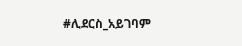#ሊደርስ_አይገባም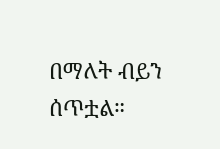በማለት ብይን ሰጥቷል።